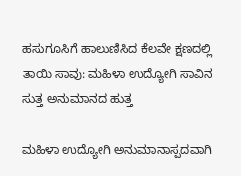ಹಸುಗೂಸಿಗೆ ಹಾಲುಣಿಸಿದ ಕೆಲವೇ ಕ್ಷಣದಲ್ಲಿ ತಾಯಿ ಸಾವು: ಮಹಿಳಾ ಉದ್ಯೋಗಿ ಸಾವಿನ ಸುತ್ತ ಅನುಮಾನದ ಹುತ್ತ

ಮಹಿಳಾ ಉದ್ಯೋಗಿ ಅನುಮಾನಾಸ್ಪದವಾಗಿ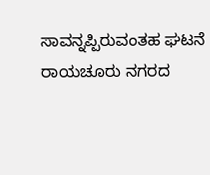ಸಾವನ್ನಪ್ಪಿರುವಂತಹ ಘಟನೆ ರಾಯಚೂರು ನಗರದ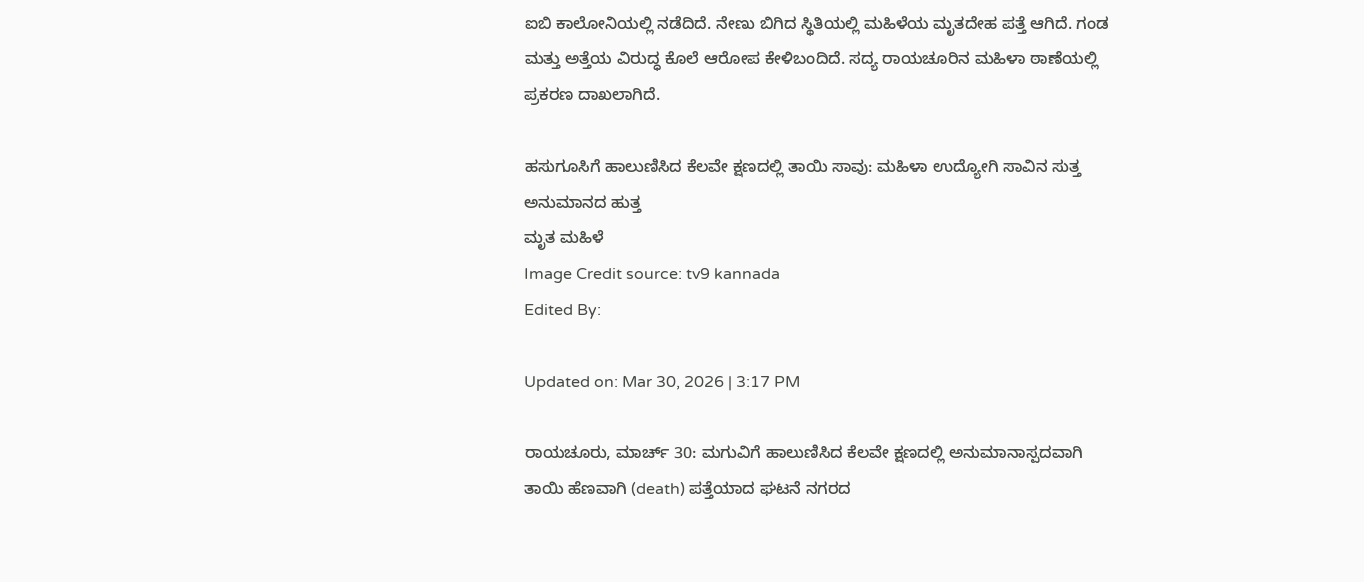ಐಬಿ ಕಾಲೋನಿಯಲ್ಲಿ ನಡೆದಿದೆ. ನೇಣು ಬಿಗಿದ ಸ್ಥಿತಿಯಲ್ಲಿ ಮಹಿಳೆಯ ಮೃತದೇಹ ಪತ್ತೆ ಆಗಿದೆ. ಗಂಡ ಮತ್ತು ಅತ್ತೆಯ ವಿರುದ್ಧ ಕೊಲೆ ಆರೋಪ ಕೇಳಿಬಂದಿದೆ. ಸದ್ಯ ರಾಯಚೂರಿನ ಮಹಿಳಾ ಠಾಣೆಯಲ್ಲಿ ಪ್ರಕರಣ ದಾಖಲಾಗಿದೆ.

ಹಸುಗೂಸಿಗೆ ಹಾಲುಣಿಸಿದ ಕೆಲವೇ ಕ್ಷಣದಲ್ಲಿ ತಾಯಿ ಸಾವು: ಮಹಿಳಾ ಉದ್ಯೋಗಿ ಸಾವಿನ ಸುತ್ತ ಅನುಮಾನದ ಹುತ್ತ
ಮೃತ ಮಹಿಳೆ
Image Credit source: tv9 kannada
Edited By:

Updated on: Mar 30, 2026 | 3:17 PM

ರಾಯಚೂರು, ಮಾರ್ಚ್ 30: ಮಗುವಿಗೆ ಹಾಲುಣಿಸಿದ ಕೆಲವೇ ಕ್ಷಣದಲ್ಲಿ ಅನುಮಾನಾಸ್ಪದವಾಗಿ ತಾಯಿ ಹೆಣವಾಗಿ (death) ಪತ್ತೆಯಾದ ಘಟನೆ ನಗರದ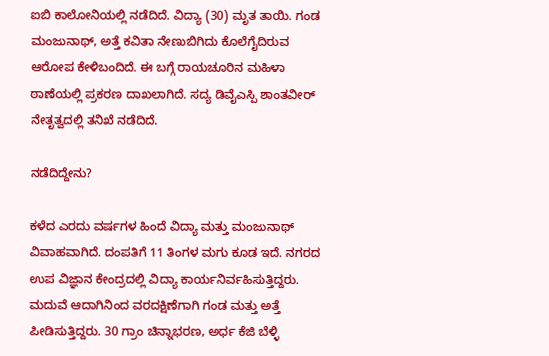ಐಬಿ ಕಾಲೋನಿಯಲ್ಲಿ ನಡೆದಿದೆ. ವಿದ್ಯಾ (30) ಮೃತ ತಾಯಿ. ಗಂಡ ಮಂಜುನಾಥ್, ಅತ್ತೆ ಕವಿತಾ ನೇಣುಬಿಗಿದು ಕೊಲೆಗೈದಿರುವ ಆರೋಪ ಕೇಳಿಬಂದಿದೆ. ಈ ಬಗ್ಗೆ ರಾಯಚೂರಿನ ಮಹಿಳಾ ಠಾಣೆಯಲ್ಲಿ ಪ್ರಕರಣ ದಾಖಲಾಗಿದೆ. ಸದ್ಯ ಡಿವೈಎಸ್ಪಿ ಶಾಂತವೀರ್ ನೇತೃತ್ವದಲ್ಲಿ ತನಿಖೆ ನಡೆದಿದೆ.

ನಡೆದಿದ್ದೇನು?

ಕಳೆದ ಎರದು ವರ್ಷಗಳ ಹಿಂದೆ ವಿದ್ಯಾ ಮತ್ತು ಮಂಜುನಾಥ್ ವಿವಾಹವಾಗಿದೆ. ದಂಪತಿಗೆ 11 ತಿಂಗಳ ಮಗು ಕೂಡ ಇದೆ. ನಗರದ ಉಪ ವಿಜ್ಞಾನ ಕೇಂದ್ರದಲ್ಲಿ ವಿದ್ಯಾ ಕಾರ್ಯನಿರ್ವಹಿಸುತ್ತಿದ್ದರು. ಮದುವೆ ಆದಾಗಿನಿಂದ ವರದಕ್ಷಿಣೆಗಾಗಿ ಗಂಡ ಮತ್ತು ಅತ್ತೆ ಪೀಡಿಸುತ್ತಿದ್ದರು. 30 ಗ್ರಾಂ ಚಿನ್ನಾಭರಣ, ಅರ್ಧ ಕೆಜಿ ಬೆಳ್ಳಿ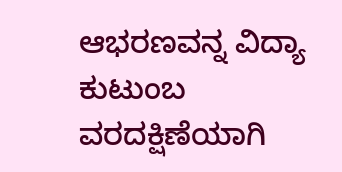ಆಭರಣವನ್ನ ವಿದ್ಯಾ ಕುಟುಂಬ ವರದಕ್ಷಿಣೆಯಾಗಿ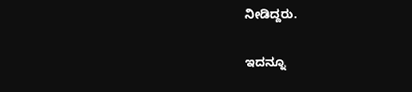ನೀಡಿದ್ದರು.

ಇದನ್ನೂ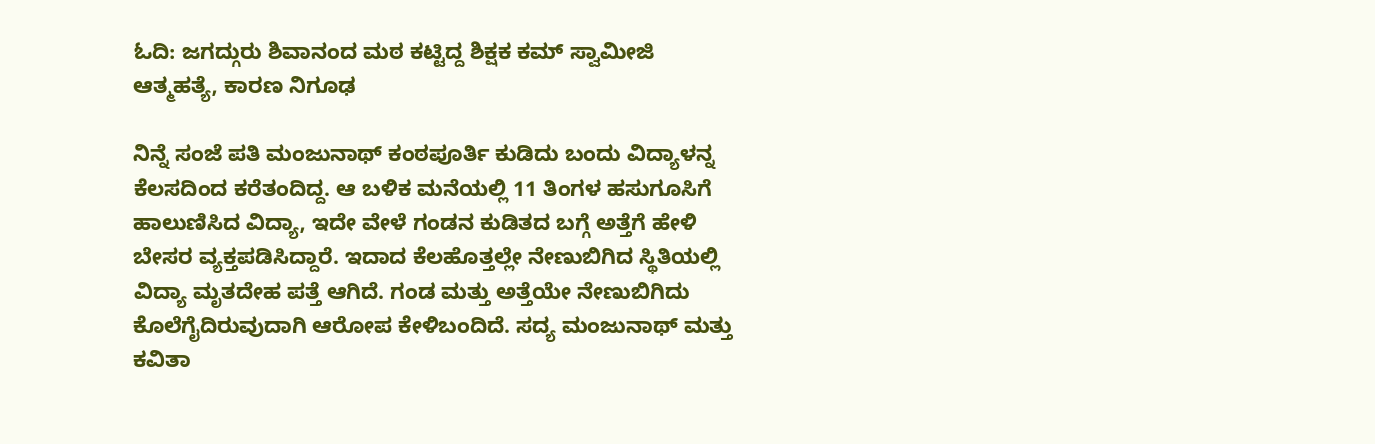ಓದಿ: ಜಗದ್ಗುರು ಶಿವಾನಂದ ಮಠ ಕಟ್ಟಿದ್ದ ಶಿಕ್ಷಕ ಕಮ್ ಸ್ವಾಮೀಜಿ ಆತ್ಮಹತ್ಯೆ, ಕಾರಣ ನಿಗೂಢ

ನಿನ್ನೆ ಸಂಜೆ ಪತಿ ಮಂಜುನಾಥ್ ಕಂಠಪೂರ್ತಿ ಕುಡಿದು ಬಂದು ವಿದ್ಯಾಳನ್ನ ಕೆಲಸದಿಂದ ಕರೆತಂದಿದ್ದ. ಆ ಬಳಿಕ ಮನೆಯಲ್ಲಿ 11 ತಿಂಗಳ ಹಸುಗೂಸಿಗೆ ಹಾಲುಣಿಸಿದ ವಿದ್ಯಾ, ಇದೇ ವೇಳೆ ಗಂಡನ ಕುಡಿತದ ಬಗ್ಗೆ ಅತ್ತೆಗೆ ಹೇಳಿ ಬೇಸರ ವ್ಯಕ್ತಪಡಿಸಿದ್ದಾರೆ. ಇದಾದ ಕೆಲಹೊತ್ತಲ್ಲೇ ನೇಣುಬಿಗಿದ ಸ್ಥಿತಿಯಲ್ಲಿ ವಿದ್ಯಾ ಮೃತದೇಹ ಪತ್ತೆ ಆಗಿದೆ. ಗಂಡ ಮತ್ತು ಅತ್ತೆಯೇ ನೇಣುಬಿಗಿದು ಕೊಲೆಗೈದಿರುವುದಾಗಿ ಆರೋಪ ಕೇಳಿಬಂದಿದೆ. ಸದ್ಯ ಮಂಜುನಾಥ್ ಮತ್ತು ಕವಿತಾ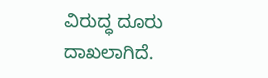ವಿರುದ್ಧ ದೂರು ದಾಖಲಾಗಿದೆ.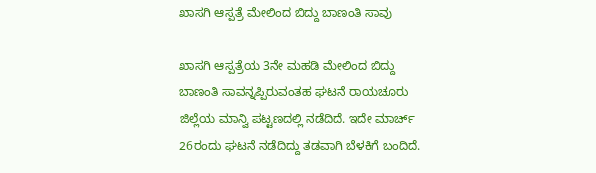ಖಾಸಗಿ ಆಸ್ಪತ್ರೆ ಮೇಲಿಂದ ಬಿದ್ದು ಬಾಣಂತಿ ಸಾವು

ಖಾಸಗಿ ಆಸ್ಪತ್ರೆಯ 3ನೇ ಮಹಡಿ ಮೇಲಿಂದ ಬಿದ್ದು ಬಾಣಂತಿ ಸಾವನ್ನಪ್ಪಿರುವಂತಹ ಘಟನೆ ರಾಯಚೂರು ಜಿಲ್ಲೆಯ ಮಾನ್ವಿ ಪಟ್ಟಣದಲ್ಲಿ ನಡೆದಿದೆ. ಇದೇ ಮಾರ್ಚ್ 26ರಂದು ಘಟನೆ ನಡೆದಿದ್ದು ತಡವಾಗಿ ಬೆಳಕಿಗೆ ಬಂದಿದೆ.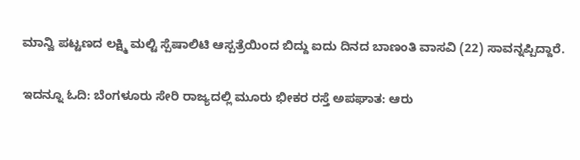ಮಾನ್ವಿ ಪಟ್ಟಣದ ಲಕ್ಷ್ಮಿ ಮಲ್ಟಿ ಸ್ಪೆಷಾಲಿಟಿ ಆಸ್ಪತ್ರೆಯಿಂದ ಬಿದ್ದು ಐದು ದಿನದ ಬಾಣಂತಿ ವಾಸವಿ (22) ಸಾವನ್ನಪ್ಪಿದ್ದಾರೆ.

ಇದನ್ನೂ ಓದಿ: ಬೆಂಗಳೂರು ಸೇರಿ ರಾಜ್ಯದಲ್ಲಿ ಮೂರು ಭೀಕರ ರಸ್ತೆ ಅಪಘಾತ: ಆರು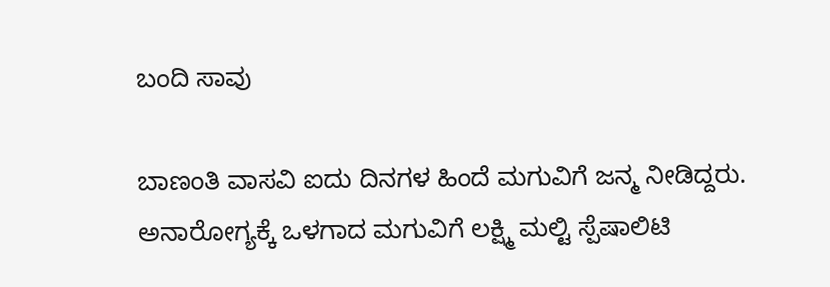ಬಂದಿ ಸಾವು

ಬಾಣಂತಿ ವಾಸವಿ ಐದು ದಿನಗಳ ಹಿಂದೆ ಮಗುವಿಗೆ ಜನ್ಮ ನೀಡಿದ್ದರು. ಅನಾರೋಗ್ಯಕ್ಕೆ ಒಳಗಾದ ಮಗುವಿಗೆ ಲಕ್ಷ್ಮಿ ಮಲ್ಟಿ ಸ್ಪೆಷಾಲಿಟಿ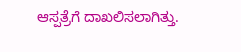ಆಸ್ಪತ್ರೆಗೆ ದಾಖಲಿಸಲಾಗಿತ್ತು.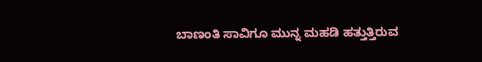ಬಾಣಂತಿ ಸಾವಿಗೂ ಮುನ್ನ ಮಹಡಿ ಹತ್ತುತ್ತಿರುವ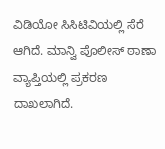ವಿಡಿಯೋ ಸಿಸಿಟಿವಿಯಲ್ಲಿ ಸೆರೆ ಆಗಿದೆ. ಮಾನ್ವಿ ಪೊಲೀಸ್ ಠಾಣಾ ವ್ಯಾಪ್ತಿಯಲ್ಲಿ ಪ್ರಕರಣ ದಾಖಲಾಗಿದೆ.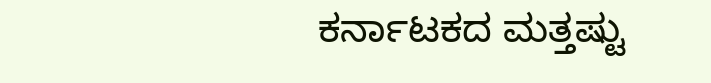ಕರ್ನಾಟಕದ ಮತ್ತಷ್ಟು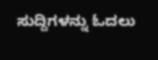ಸುದ್ದಿಗಳನ್ನು ಓದಲು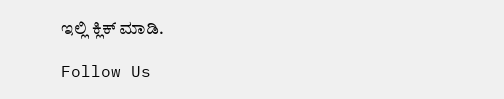ಇಲ್ಲಿ ಕ್ಲಿಕ್ ಮಾಡಿ.

Follow Us